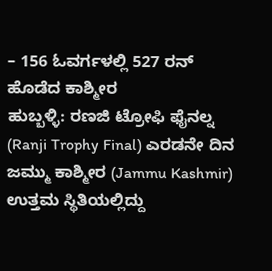– 156 ಓವರ್ಗಳಲ್ಲಿ 527 ರನ್ ಹೊಡೆದ ಕಾಶ್ಮೀರ
ಹುಬ್ಬಳ್ಳಿ: ರಣಜಿ ಟ್ರೋಫಿ ಫೈನಲ್ನ (Ranji Trophy Final) ಎರಡನೇ ದಿನ ಜಮ್ಮು ಕಾಶ್ಮೀರ (Jammu Kashmir) ಉತ್ತಮ ಸ್ಥಿತಿಯಲ್ಲಿದ್ದು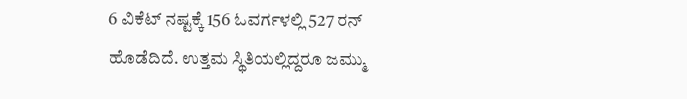6 ವಿಕೆಟ್ ನಷ್ಟಕ್ಕೆ 156 ಓವರ್ಗಳಲ್ಲಿ 527 ರನ್ ಹೊಡೆದಿದೆ. ಉತ್ತಮ ಸ್ಥಿತಿಯಲ್ಲಿದ್ದರೂ ಜಮ್ಮು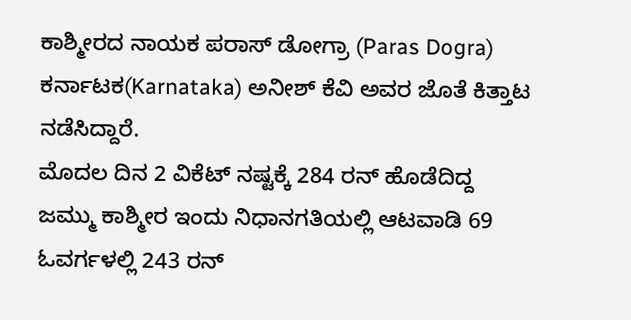ಕಾಶ್ಮೀರದ ನಾಯಕ ಪರಾಸ್ ಡೋಗ್ರಾ (Paras Dogra) ಕರ್ನಾಟಕ(Karnataka) ಅನೀಶ್ ಕೆವಿ ಅವರ ಜೊತೆ ಕಿತ್ತಾಟ ನಡೆಸಿದ್ದಾರೆ.
ಮೊದಲ ದಿನ 2 ವಿಕೆಟ್ ನಷ್ಟಕ್ಕೆ 284 ರನ್ ಹೊಡೆದಿದ್ದ ಜಮ್ಮು ಕಾಶ್ಮೀರ ಇಂದು ನಿಧಾನಗತಿಯಲ್ಲಿ ಆಟವಾಡಿ 69 ಓವರ್ಗಳಲ್ಲಿ 243 ರನ್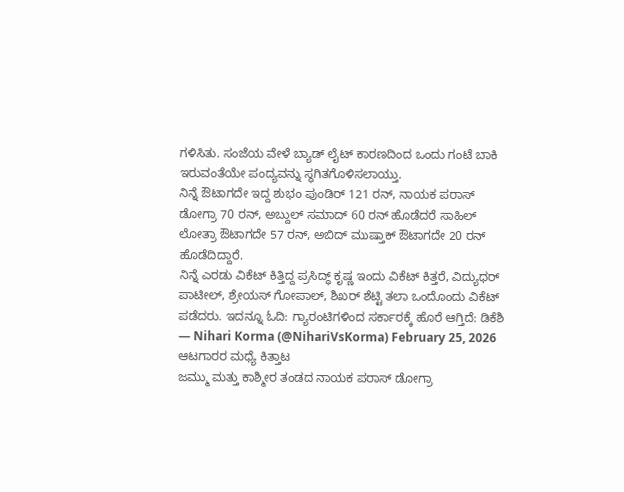ಗಳಿಸಿತು. ಸಂಜೆಯ ವೇಳೆ ಬ್ಯಾಡ್ ಲೈಟ್ ಕಾರಣದಿಂದ ಒಂದು ಗಂಟೆ ಬಾಕಿ ಇರುವಂತೆಯೇ ಪಂದ್ಯವನ್ನು ಸ್ಥಗಿತಗೊಳಿಸಲಾಯ್ತು.
ನಿನ್ನೆ ಔಟಾಗದೇ ಇದ್ದ ಶುಭಂ ಪುಂಡಿರ್ 121 ರನ್, ನಾಯಕ ಪರಾಸ್ ಡೋಗ್ರಾ 70 ರನ್, ಅಬ್ದುಲ್ ಸಮಾದ್ 60 ರನ್ ಹೊಡೆದರೆ ಸಾಹಿಲ್ ಲೋತ್ರಾ ಔಟಾಗದೇ 57 ರನ್, ಅಬಿದ್ ಮುಷ್ತಾಕ್ ಔಟಾಗದೇ 20 ರನ್ ಹೊಡೆದಿದ್ದಾರೆ.
ನಿನ್ನೆ ಎರಡು ವಿಕೆಟ್ ಕಿತ್ತಿದ್ದ ಪ್ರಸಿದ್ಧ್ ಕೃಷ್ಣ ಇಂದು ವಿಕೆಟ್ ಕಿತ್ತರೆ, ವಿದ್ಯುಧರ್ ಪಾಟೀಲ್, ಶ್ರೇಯಸ್ ಗೋಪಾಲ್, ಶಿಖರ್ ಶೆಟ್ಟಿ ತಲಾ ಒಂದೊಂದು ವಿಕೆಟ್ ಪಡೆದರು. ಇದನ್ನೂ ಓದಿ: ಗ್ಯಾರಂಟಿಗಳಿಂದ ಸರ್ಕಾರಕ್ಕೆ ಹೊರೆ ಆಗ್ತಿದೆ: ಡಿಕೆಶಿ
— Nihari Korma (@NihariVsKorma) February 25, 2026
ಆಟಗಾರರ ಮಧ್ಯೆ ಕಿತ್ತಾಟ
ಜಮ್ಮು ಮತ್ತು ಕಾಶ್ಮೀರ ತಂಡದ ನಾಯಕ ಪರಾಸ್ ಡೋಗ್ರಾ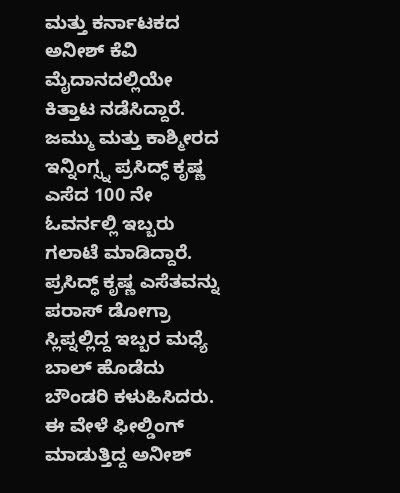ಮತ್ತು ಕರ್ನಾಟಕದ ಅನೀಶ್ ಕೆವಿ ಮೈದಾನದಲ್ಲಿಯೇ ಕಿತ್ತಾಟ ನಡೆಸಿದ್ದಾರೆ. ಜಮ್ಮು ಮತ್ತು ಕಾಶ್ಮೀರದ ಇನ್ನಿಂಗ್ಸ್ನ ಪ್ರಸಿದ್ಧ್ ಕೃಷ್ಣ ಎಸೆದ 100 ನೇ ಓವರ್ನಲ್ಲಿ ಇಬ್ಬರು ಗಲಾಟೆ ಮಾಡಿದ್ದಾರೆ.
ಪ್ರಸಿದ್ಧ್ ಕೃಷ್ಣ ಎಸೆತವನ್ನು ಪರಾಸ್ ಡೋಗ್ರಾ ಸ್ಲಿಪ್ನಲ್ಲಿದ್ದ ಇಬ್ಬರ ಮಧ್ಯೆ ಬಾಲ್ ಹೊಡೆದು ಬೌಂಡರಿ ಕಳುಹಿಸಿದರು. ಈ ವೇಳೆ ಫೀಲ್ಡಿಂಗ್ ಮಾಡುತ್ತಿದ್ದ ಅನೀಶ್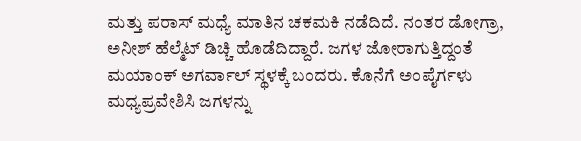ಮತ್ತು ಪರಾಸ್ ಮಧ್ಯೆ ಮಾತಿನ ಚಕಮಕಿ ನಡೆದಿದೆ. ನಂತರ ಡೋಗ್ರಾ, ಅನೀಶ್ ಹೆಲ್ಮೆಟ್ ಡಿಚ್ಚಿ ಹೊಡೆದಿದ್ದಾರೆ. ಜಗಳ ಜೋರಾಗುತ್ತಿದ್ದಂತೆ ಮಯಾಂಕ್ ಅಗರ್ವಾಲ್ ಸ್ಥಳಕ್ಕೆ ಬಂದರು. ಕೊನೆಗೆ ಅಂಪೈರ್ಗಳು ಮಧ್ಯಪ್ರವೇಶಿಸಿ ಜಗಳನ್ನು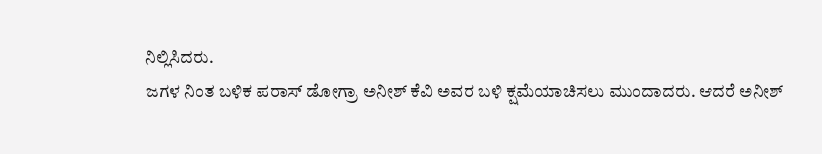ನಿಲ್ಲಿಸಿದರು.
ಜಗಳ ನಿಂತ ಬಳಿಕ ಪರಾಸ್ ಡೋಗ್ರಾ ಅನೀಶ್ ಕೆವಿ ಅವರ ಬಳಿ ಕ್ಷಮೆಯಾಚಿಸಲು ಮುಂದಾದರು. ಆದರೆ ಅನೀಶ್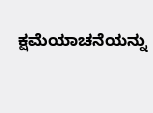ಕ್ಷಮೆಯಾಚನೆಯನ್ನು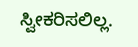ಸ್ವೀಕರಿಸಲಿಲ್ಲ.